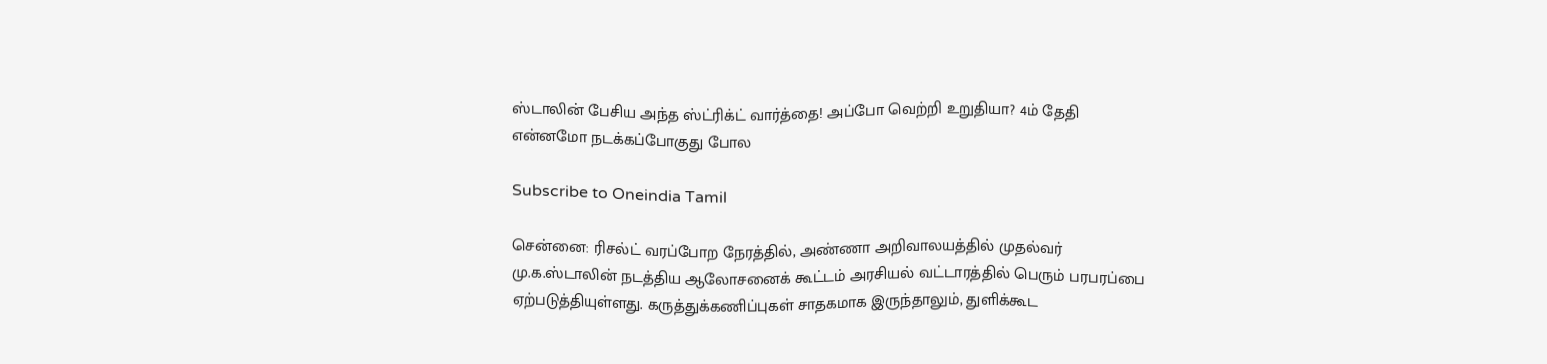ஸ்டாலின் பேசிய அந்த ஸ்ட்ரிக்ட் வார்த்தை! அப்போ வெற்றி உறுதியா? 4ம் தேதி என்னமோ நடக்கப்போகுது போல

Subscribe to Oneindia Tamil

சென்னை: ரிசல்ட் வரப்போற நேரத்தில், அண்ணா அறிவாலயத்தில் முதல்வர் மு.க.ஸ்டாலின் நடத்திய ஆலோசனைக் கூட்டம் அரசியல் வட்டாரத்தில் பெரும் பரபரப்பை ஏற்படுத்தியுள்ளது. கருத்துக்கணிப்புகள் சாதகமாக இருந்தாலும், துளிக்கூட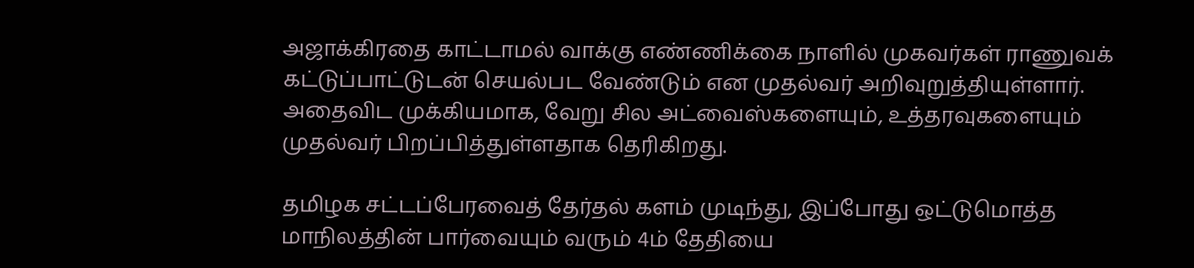அஜாக்கிரதை காட்டாமல் வாக்கு எண்ணிக்கை நாளில் முகவர்கள் ராணுவக் கட்டுப்பாட்டுடன் செயல்பட வேண்டும் என முதல்வர் அறிவுறுத்தியுள்ளார். அதைவிட முக்கியமாக, வேறு சில அட்வைஸ்களையும், உத்தரவுகளையும் முதல்வர் பிறப்பித்துள்ளதாக தெரிகிறது.

தமிழக சட்டப்பேரவைத் தேர்தல் களம் முடிந்து, இப்போது ஒட்டுமொத்த மாநிலத்தின் பார்வையும் வரும் 4ம் தேதியை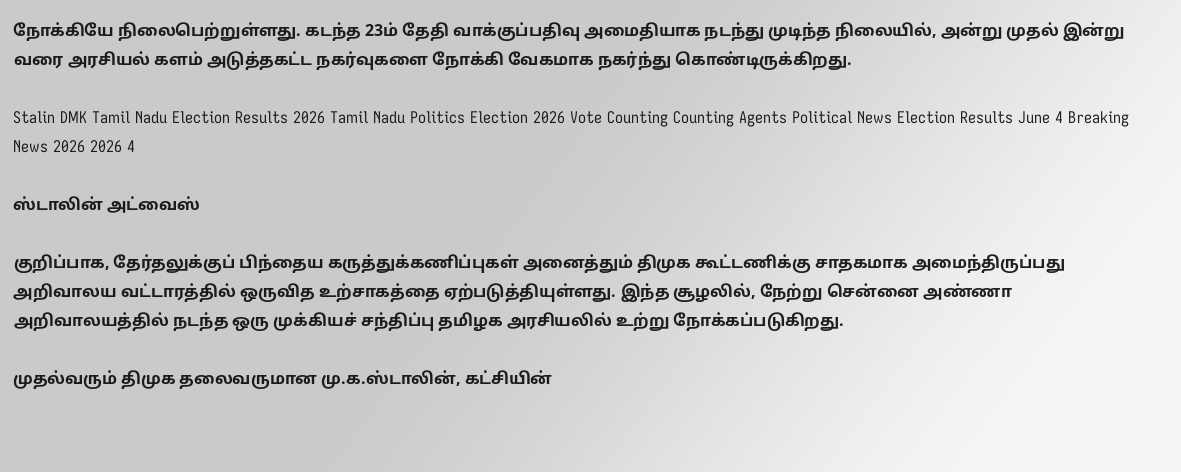நோக்கியே நிலைபெற்றுள்ளது. கடந்த 23ம் தேதி வாக்குப்பதிவு அமைதியாக நடந்து முடிந்த நிலையில், அன்று முதல் இன்று வரை அரசியல் களம் அடுத்தகட்ட நகர்வுகளை நோக்கி வேகமாக நகர்ந்து கொண்டிருக்கிறது.

Stalin DMK Tamil Nadu Election Results 2026 Tamil Nadu Politics Election 2026 Vote Counting Counting Agents Political News Election Results June 4 Breaking News 2026 2026 4

ஸ்டாலின் அட்வைஸ்

குறிப்பாக, தேர்தலுக்குப் பிந்தைய கருத்துக்கணிப்புகள் அனைத்தும் திமுக கூட்டணிக்கு சாதகமாக அமைந்திருப்பது அறிவாலய வட்டாரத்தில் ஒருவித உற்சாகத்தை ஏற்படுத்தியுள்ளது. இந்த சூழலில், நேற்று சென்னை அண்ணா அறிவாலயத்தில் நடந்த ஒரு முக்கியச் சந்திப்பு தமிழக அரசியலில் உற்று நோக்கப்படுகிறது.

முதல்வரும் திமுக தலைவருமான மு.க.ஸ்டாலின், கட்சியின்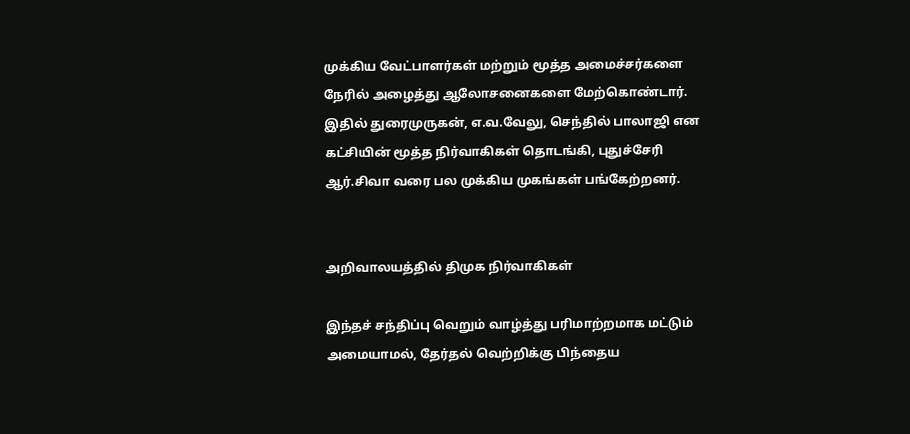முக்கிய வேட்பாளர்கள் மற்றும் மூத்த அமைச்சர்களை நேரில் அழைத்து ஆலோசனைகளை மேற்கொண்டார். இதில் துரைமுருகன், எ.வ.வேலு, செந்தில் பாலாஜி என கட்சியின் மூத்த நிர்வாகிகள் தொடங்கி, புதுச்சேரி ஆர்.சிவா வரை பல முக்கிய முகங்கள் பங்கேற்றனர்.


அறிவாலயத்தில் திமுக நிர்வாகிகள்

இந்தச் சந்திப்பு வெறும் வாழ்த்து பரிமாற்றமாக மட்டும் அமையாமல், தேர்தல் வெற்றிக்கு பிந்தைய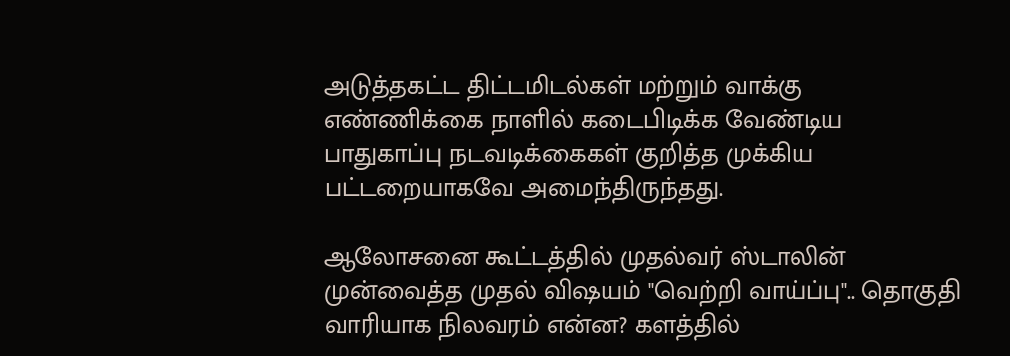அடுத்தகட்ட திட்டமிடல்கள் மற்றும் வாக்கு எண்ணிக்கை நாளில் கடைபிடிக்க வேண்டிய பாதுகாப்பு நடவடிக்கைகள் குறித்த முக்கிய பட்டறையாகவே அமைந்திருந்தது.

ஆலோசனை கூட்டத்தில் முதல்வர் ஸ்டாலின் முன்வைத்த முதல் விஷயம் "வெற்றி வாய்ப்பு".. தொகுதி வாரியாக நிலவரம் என்ன? களத்தில்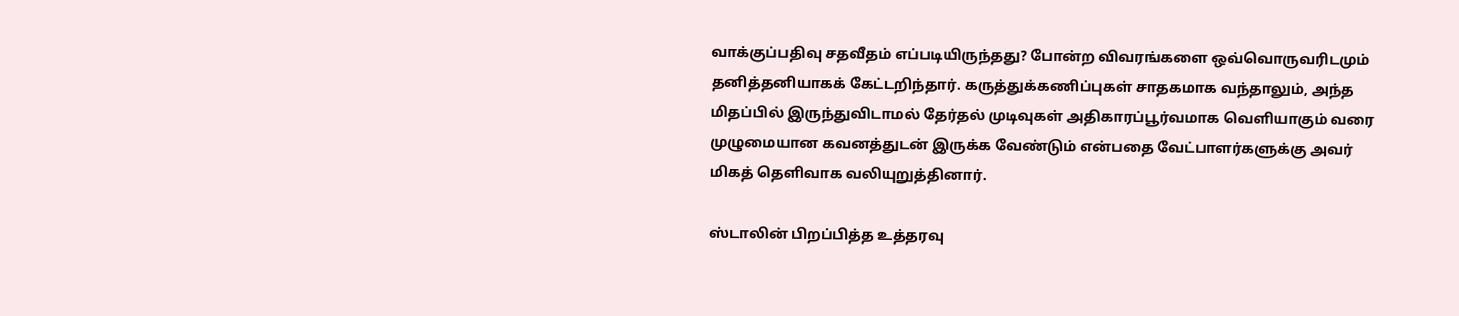வாக்குப்பதிவு சதவீதம் எப்படியிருந்தது? போன்ற விவரங்களை ஒவ்வொருவரிடமும் தனித்தனியாகக் கேட்டறிந்தார். கருத்துக்கணிப்புகள் சாதகமாக வந்தாலும், அந்த மிதப்பில் இருந்துவிடாமல் தேர்தல் முடிவுகள் அதிகாரப்பூர்வமாக வெளியாகும் வரை முழுமையான கவனத்துடன் இருக்க வேண்டும் என்பதை வேட்பாளர்களுக்கு அவர் மிகத் தெளிவாக வலியுறுத்தினார்.

ஸ்டாலின் பிறப்பித்த உத்தரவு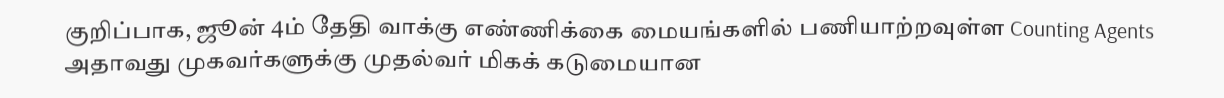குறிப்பாக, ஜூன் 4ம் தேதி வாக்கு எண்ணிக்கை மையங்களில் பணியாற்றவுள்ள Counting Agents அதாவது முகவர்களுக்கு முதல்வர் மிகக் கடுமையான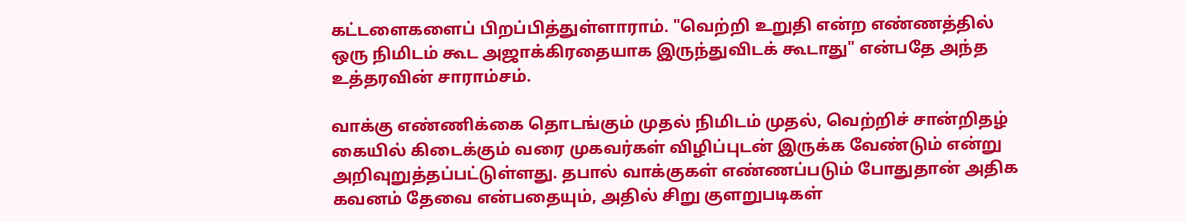கட்டளைகளைப் பிறப்பித்துள்ளாராம். "வெற்றி உறுதி என்ற எண்ணத்தில் ஒரு நிமிடம் கூட அஜாக்கிரதையாக இருந்துவிடக் கூடாது" என்பதே அந்த உத்தரவின் சாராம்சம்.

வாக்கு எண்ணிக்கை தொடங்கும் முதல் நிமிடம் முதல், வெற்றிச் சான்றிதழ் கையில் கிடைக்கும் வரை முகவர்கள் விழிப்புடன் இருக்க வேண்டும் என்று அறிவுறுத்தப்பட்டுள்ளது. தபால் வாக்குகள் எண்ணப்படும் போதுதான் அதிக கவனம் தேவை என்பதையும், அதில் சிறு குளறுபடிகள்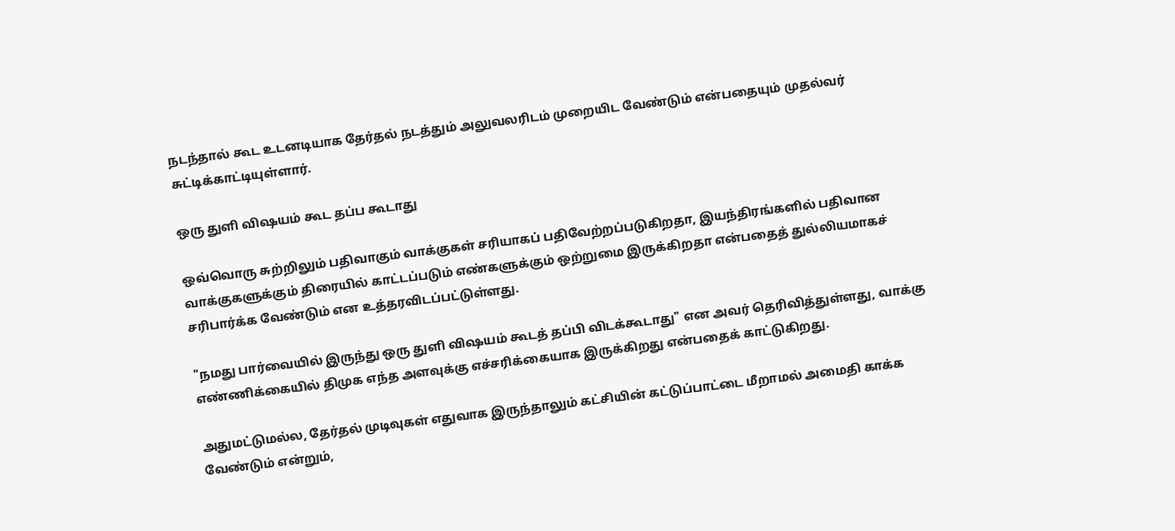நடந்தால் கூட உடனடியாக தேர்தல் நடத்தும் அலுவலரிடம் முறையிட வேண்டும் என்பதையும் முதல்வர் சுட்டிக்காட்டியுள்ளார்.

ஒரு துளி விஷயம் கூட தப்ப கூடாது

ஒவ்வொரு சுற்றிலும் பதிவாகும் வாக்குகள் சரியாகப் பதிவேற்றப்படுகிறதா, இயந்திரங்களில் பதிவான வாக்குகளுக்கும் திரையில் காட்டப்படும் எண்களுக்கும் ஒற்றுமை இருக்கிறதா என்பதைத் துல்லியமாகச் சரிபார்க்க வேண்டும் என உத்தரவிடப்பட்டுள்ளது.

"நமது பார்வையில் இருந்து ஒரு துளி விஷயம் கூடத் தப்பி விடக்கூடாது" என அவர் தெரிவித்துள்ளது, வாக்கு எண்ணிக்கையில் திமுக எந்த அளவுக்கு எச்சரிக்கையாக இருக்கிறது என்பதைக் காட்டுகிறது.

அதுமட்டுமல்ல, தேர்தல் முடிவுகள் எதுவாக இருந்தாலும் கட்சியின் கட்டுப்பாட்டை மீறாமல் அமைதி காக்க வேண்டும் என்றும்,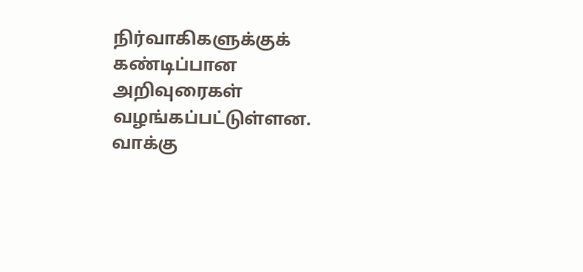நிர்வாகிகளுக்குக் கண்டிப்பான அறிவுரைகள் வழங்கப்பட்டுள்ளன. வாக்கு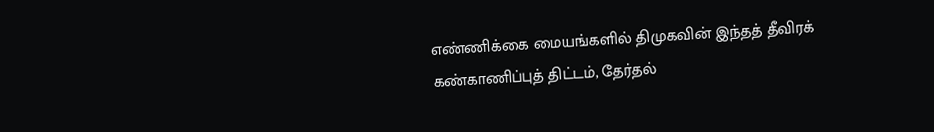எண்ணிக்கை மையங்களில் திமுகவின் இந்தத் தீவிரக் கண்காணிப்புத் திட்டம், தேர்தல்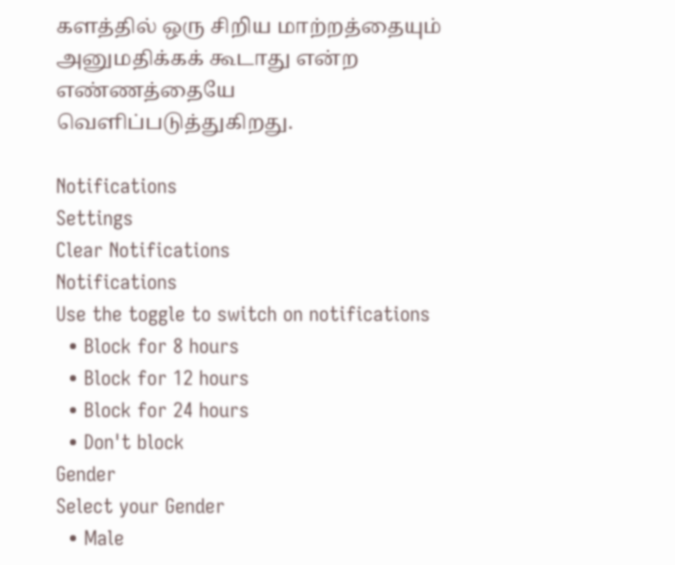களத்தில் ஒரு சிறிய மாற்றத்தையும் அனுமதிக்கக் கூடாது என்ற எண்ணத்தையே வெளிப்படுத்துகிறது.

Notifications
Settings
Clear Notifications
Notifications
Use the toggle to switch on notifications
  • Block for 8 hours
  • Block for 12 hours
  • Block for 24 hours
  • Don't block
Gender
Select your Gender
  • Male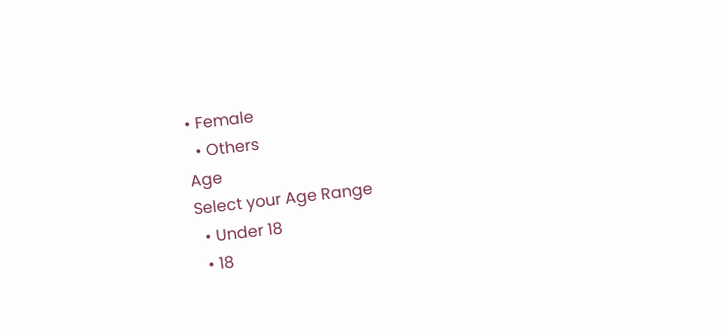• Female
  • Others
Age
Select your Age Range
  • Under 18
  • 18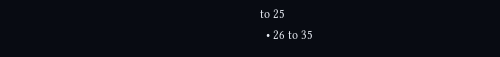to 25
  • 26 to 35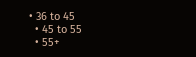• 36 to 45
  • 45 to 55
  • 55+